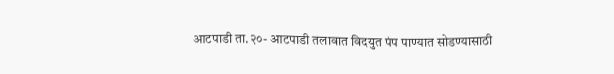आटपाडी ता.२०- आटपाडी तलावात विदयुत पंप पाण्यात सोडण्यासाठी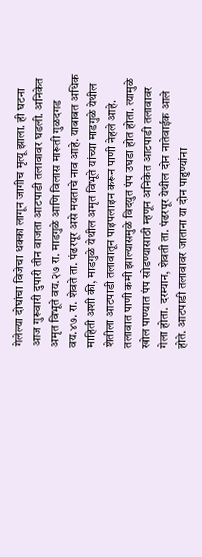गेलेल्या दोघांचा विजेचा धक्का लागून जागीच मृत्यू झाला. ही घटना आज गुरूवारी दुपारी तीन वाजता आटपाडी तलावावर घडली. अनिकेत अमृत विभूते वय.२७ रा. माडगुळे आणि विलास मारूती गुळदगड वय.४७. रा. शेवते ता. पंढरपूर असे मयताचे नाव आहे. याबाबत अधिक माहिती अशी की, माडगुळे येथील अमृत विभूते यांच्या माडगुळे येथील शेतीला आटपाडी तलावातून पाइपलाइन करून पाणी नेहले आहे. तलावात पाणी कमी झाल्यासमुळे विदयुत पंप उघडा होत होता. त्यामुळे खोल पाण्यात पंप सोडण्यासाठी म्हणून अनिकेत आटपाडी तलावावर गेला होता. दरम्यान, शेवती ता. पंढरपूर येथील दोन नातेवाईक आले होते. आटपाडी तलावावर जाताना या दोन पाहुण्यांना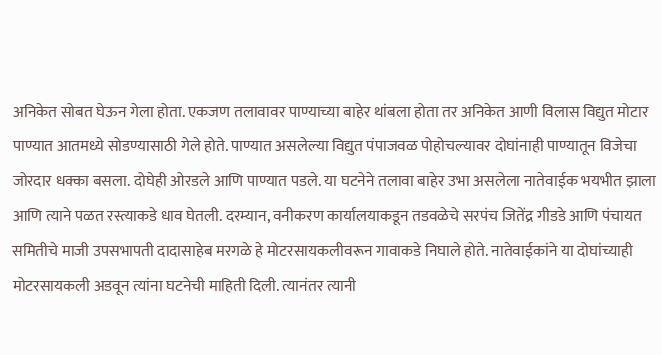अनिकेत सोबत घेऊन गेला होता. एकजण तलावावर पाण्याच्या बाहेर थांबला होता तर अनिकेत आणी विलास विद्युत मोटार पाण्यात आतमध्ये सोडण्यासाठी गेले होते. पाण्यात असलेल्या विद्युत पंपाजवळ पोहोचल्यावर दोघांनाही पाण्यातून विजेचा जोरदार धक्का बसला. दोघेही ओरडले आणि पाण्यात पडले. या घटनेने तलावा बाहेर उभा असलेला नातेवाईक भयभीत झाला आणि त्याने पळत रस्त्याकडे धाव घेतली. दरम्यान, वनीकरण कार्यालयाकडून तडवळेचे सरपंच जितेंद्र गीडडे आणि पंचायत समितीचे माजी उपसभापती दादासाहेब मरगळे हे मोटरसायकलीवरून गावाकडे निघाले होते. नातेवाईकांने या दोघांच्याही मोटरसायकली अडवून त्यांना घटनेची माहिती दिली. त्यानंतर त्यानी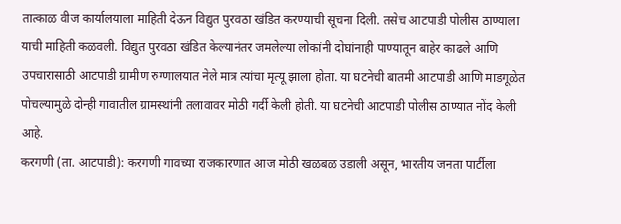तात्काळ वीज कार्यालयाला माहिती देऊन विद्युत पुरवठा खंडित करण्याची सूचना दिली. तसेच आटपाडी पोलीस ठाण्याला याची माहिती कळवली. विद्युत पुरवठा खंडित केल्यानंतर जमलेल्या लोकांनी दोघांनाही पाण्यातून बाहेर काढले आणि उपचारासाठी आटपाडी ग्रामीण रुग्णालयात नेले मात्र त्यांचा मृत्यू झाला होता. या घटनेची बातमी आटपाडी आणि माडगूळेत पोचल्यामुळे दोन्ही गावातील ग्रामस्थांनी तलावावर मोठी गर्दी केली होती. या घटनेची आटपाडी पोलीस ठाण्यात नोंद केली आहे.
करगणी (ता. आटपाडी): करगणी गावच्या राजकारणात आज मोठी खळबळ उडाली असून, भारतीय जनता पार्टीला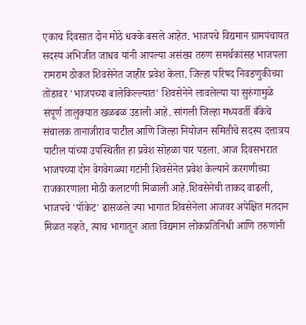एकाच दिवसात दोन मोठे धक्के बसले आहेत. भाजपचे विद्यमान ग्रामपंचायत सदस्य अभिजीत जाधव यांनी आपल्या असंख्य तरुण समर्थकांसह भाजपला रामराम ठोकत शिवसेनेत जाहीर प्रवेश केला. जिल्हा परिषद निवडणुकीच्या तोंडावर 'भाजपच्या बालेकिल्ल्यात' शिवसेनेने लावलेल्या या सुरुंगामुळे संपूर्ण तालुक्यात खळबळ उडाली आहे. सांगली जिल्हा मध्यवर्ती बँकेचे संचालक तानाजीराव पाटील आणि जिल्हा नियोजन समितीचे सदस्य दत्तात्रय पाटील यांच्या उपस्थितीत हा प्रवेश सोहळा पार पडला. आज दिवसभरात भाजपच्या दोन वेगवेगळ्या गटांनी शिवसेनेत प्रवेश केल्याने करगणीच्या राजकारणाला मोठी कलाटणी मिळाली आहे.शिवसेनेची ताकद वाढली, भाजपचे 'पॉकेट' ढासळले ज्या भागात शिवसेनेला आजवर अपेक्षित मतदान मिळत नव्हते, त्याच भागातून आता विद्यमान लोकप्रतिनिधी आणि तरुणांनी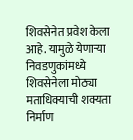शिवसेनेत प्रवेश केला आहे. यामुळे येणाऱ्या निवडणुकांमध्ये शिवसेनेला मोठ्या मताधिक्याची शक्यता निर्माण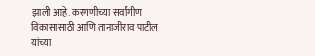झाली आहे. करगणीच्या सर्वांगीण विकासासाठी आणि तानाजीराव पाटील यांच्या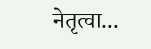नेतृत्वा...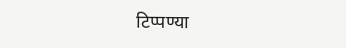टिप्पण्या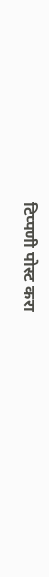टिप्पणी पोस्ट करा